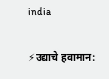india

⚡उद्याचे हवामान: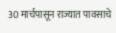30 मार्चपासून राज्यात पावसाचे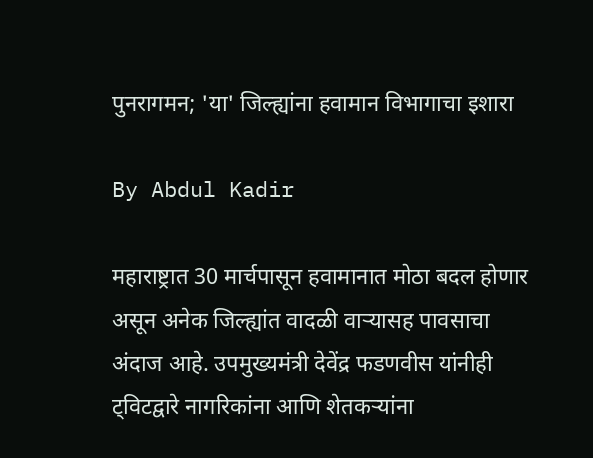पुनरागमन; 'या' जिल्ह्यांना हवामान विभागाचा इशारा

By Abdul Kadir

महाराष्ट्रात 30 मार्चपासून हवामानात मोठा बदल होणार असून अनेक जिल्ह्यांत वादळी वाऱ्यासह पावसाचा अंदाज आहे. उपमुख्यमंत्री देवेंद्र फडणवीस यांनीही ट्विटद्वारे नागरिकांना आणि शेतकऱ्यांना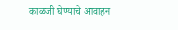काळजी घेण्याचे आवाहन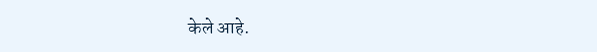केले आहे.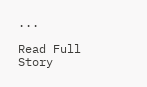...

Read Full Story